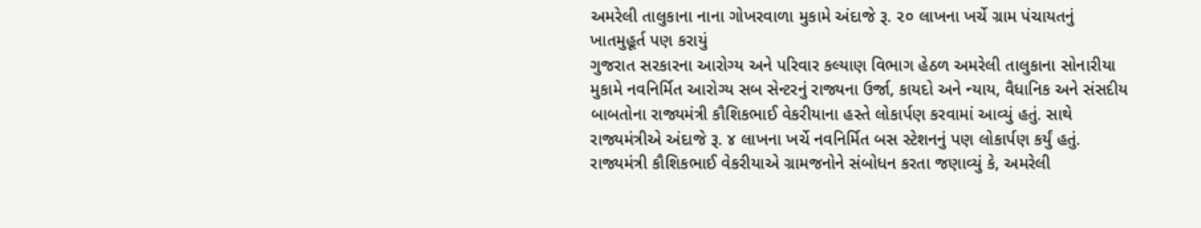અમરેલી તાલુકાના નાના ગોખરવાળા મુકામે અંદાજે રૂ. ૨૦ લાખના ખર્ચે ગ્રામ પંચાયતનું ખાતમુહૂર્ત પણ કરાયું
ગુજરાત સરકારના આરોગ્ય અને પરિવાર કલ્યાણ વિભાગ હેઠળ અમરેલી તાલુકાના સોનારીયા મુકામે નવનિર્મિત આરોગ્ય સબ સેન્ટરનું રાજ્યના ઉર્જા, કાયદો અને ન્યાય, વૈધાનિક અને સંસદીય બાબતોના રાજ્યમંત્રી કૌશિકભાઈ વેકરીયાના હસ્તે લોકાર્પણ કરવામાં આવ્યું હતું. સાથે રાજ્યમંત્રીએ અંદાજે રૂ. ૪ લાખના ખર્ચે નવનિર્મિત બસ સ્ટેશનનું પણ લોકાર્પણ કર્યું હતું. રાજ્યમંત્રી કૌશિકભાઈ વેકરીયાએ ગ્રામજનોને સંબોધન કરતા જણાવ્યું કે, અમરેલી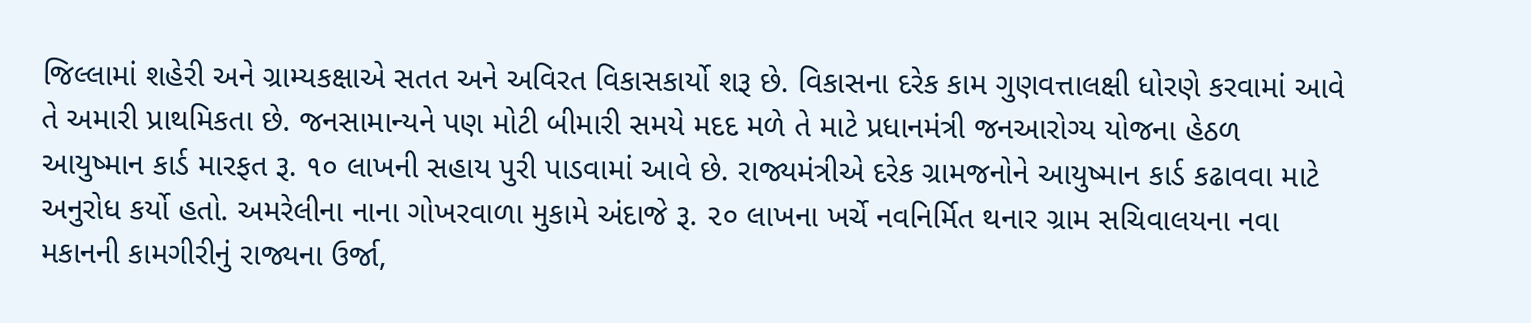જિલ્લામાં શહેરી અને ગ્રામ્યકક્ષાએ સતત અને અવિરત વિકાસકાર્યો શરૂ છે. વિકાસના દરેક કામ ગુણવત્તાલક્ષી ધોરણે કરવામાં આવે તે અમારી પ્રાથમિકતા છે. જનસામાન્યને પણ મોટી બીમારી સમયે મદદ મળે તે માટે પ્રધાનમંત્રી જનઆરોગ્ય યોજના હેઠળ આયુષ્માન કાર્ડ મારફત રૂ. ૧૦ લાખની સહાય પુરી પાડવામાં આવે છે. રાજ્યમંત્રીએ દરેક ગ્રામજનોને આયુષ્માન કાર્ડ કઢાવવા માટે અનુરોધ કર્યો હતો. અમરેલીના નાના ગોખરવાળા મુકામે અંદાજે રૂ. ૨૦ લાખના ખર્ચે નવનિર્મિત થનાર ગ્રામ સચિવાલયના નવા મકાનની કામગીરીનું રાજ્યના ઉર્જા,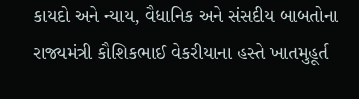કાયદો અને ન્યાય, વૈધાનિક અને સંસદીય બાબતોના રાજ્યમંત્રી કૌશિકભાઈ વેકરીયાના હસ્તે ખાતમુહૂર્ત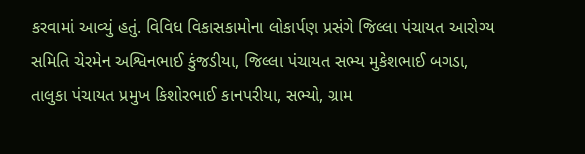કરવામાં આવ્યું હતું. વિવિધ વિકાસકામોના લોકાર્પણ પ્રસંગે જિલ્લા પંચાયત આરોગ્ય સમિતિ ચેરમેન અશ્વિનભાઈ કુંજડીયા, જિલ્લા પંચાયત સભ્ય મુકેશભાઈ બગડા, તાલુકા પંચાયત પ્રમુખ કિશોરભાઈ કાનપરીયા, સભ્યો, ગ્રામ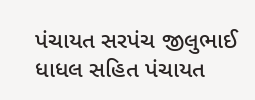પંચાયત સરપંચ જીલુભાઈ ધાધલ સહિત પંચાયત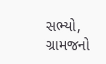સભ્યો, ગ્રામજનો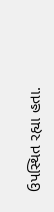ઉપસ્થિત રહ્યા હતા.